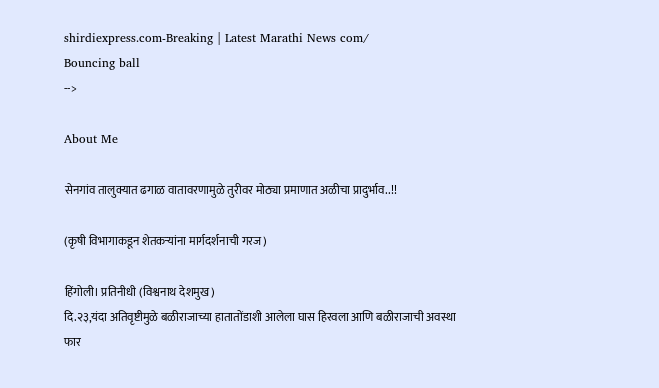shirdiexpress.com-Breaking | Latest Marathi News com/
Bouncing ball
-->

About Me

सेनगांव तालुक्यात ढगाळ वातावरणामुळे तुरीवर मोठ्या प्रमाणात अळीचा प्रादुर्भाव..!!

(कृषी विभागाकडून शेतकऱ्यांना मार्गदर्शनाची गरज)

हिंगोली। प्रतिनीधी (विश्वनाथ देशमुख)
दि.२३,यंदा अतिवृष्टीमुळे बळीराजाच्या हातातोंडाशी आलेला घास हिरवला आणि बळीराजाची अवस्था फार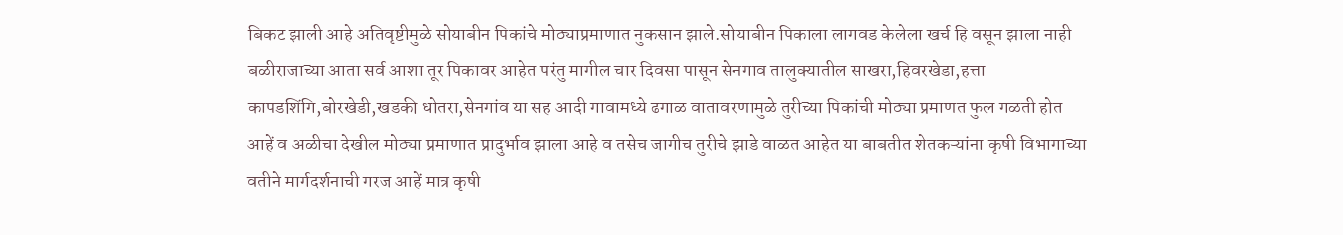बिकट झाली आहे अतिवृष्टीमुळे सोयाबीन पिकांचे मोठ्याप्रमाणात नुकसान झाले.सोयाबीन पिकाला लागवड केलेला खर्च हि वसून झाला नाही बळीराजाच्या आता सर्व आशा तूर पिकावर आहेत परंतु मागील चार दिवसा पासून सेनगाव तालुक्यातील साखरा,हिवरखेडा,हत्ता कापडशिंगि,बोरखेडी,खडकी धोतरा,सेनगांव या सह आदी गावामध्ये ढगाळ वातावरणामुळे तुरीच्या पिकांची मोठ्या प्रमाणत फुल गळती होत आहें व अळीचा देखील मोठ्या प्रमाणात प्रादुर्भाव झाला आहे व तसेच जागीच तुरीचे झाडे वाळत आहेत या बाबतीत शेतकऱ्यांना कृषी विभागाच्या वतीने मार्गदर्शनाची गरज आहें मात्र कृषी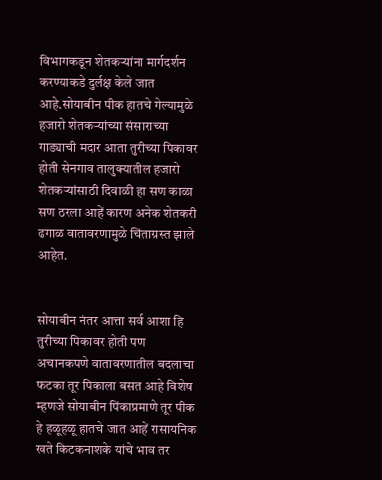विभागकडून शेतकऱ्यांना मार्गदर्शन करण्याकडे दुर्लक्ष केले जात आहे.सोयाबीन पीक हातचे गेल्यामुळे हजारो शेतकऱ्यांच्या संसाराच्या गाड्याची मदार आता तुरीच्या पिकावर होती सेनगाव तालुक्यातील हजारो शेतकऱ्यांसाठी दिवाळी हा सण काळा सण ठरला आहें कारण अनेक शेतकरी ढगाळ वातावरणामुळे चिंताग्रस्त झाले आहेत.


सोयाबीन नंतर आत्ता सर्व आशा हि तुरीच्या पिकावर होती पण अचानकपणे वातावरणातील बदलाचा फटका तूर पिकाला बसत आहे विशेष म्हणजे सोयाबीन पिंकाप्रमाणे तूर पीक हे हळूहळू हातचे जात आहें रासायनिक खते किटकनाशके यांचे भाव तर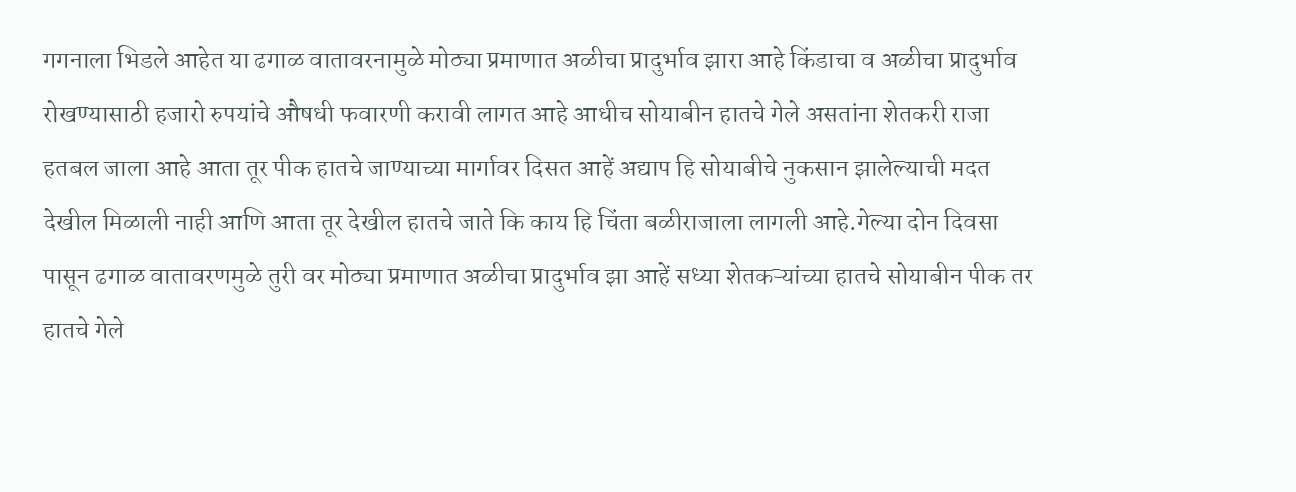गगनाला भिडले आहेत या ढगाळ वातावरनामुळे मोठ्या प्रमाणात अळीचा प्रादुर्भाव झारा आहे किंडाचा व अळीचा प्रादुर्भाव रोखण्यासाठी हजारो रुपयांचे औषधी फवारणी करावी लागत आहे आधीच सोयाबीन हातचे गेले असतांना शेतकरी राजा हतबल जाला आहे आता तूर पीक हातचे जाण्याच्या मार्गावर दिसत आहें अद्याप हि सोयाबीचे नुकसान झालेल्याची मदत देखील मिळाली नाही आणि आता तूर देखील हातचे जाते कि काय हि चिंता बळीराजाला लागली आहे.गेल्या दोन दिवसा पासून ढगाळ वातावरणमुळे तुरी वर मोठ्या प्रमाणात अळीचा प्रादुर्भाव झा आहें सध्या शेतकऱ्यांच्या हातचे सोयाबीन पीक तर हातचे गेले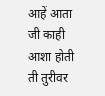आहें आता जी काही आशा होती ती तुरीवर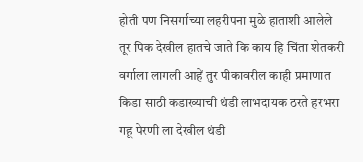होती पण निसर्गाच्या लहरीपना मुळे हाताशी आलेले तूर पिक देखील हातचे जाते कि काय हि चिंता शेतकरी वर्गाला लागली आहें तुर पीकावरील काही प्रमाणात किडा साठी कडाख्याची थंडी लाभदायक ठरते हरभरा गहू पेरणी ला देखील थंडी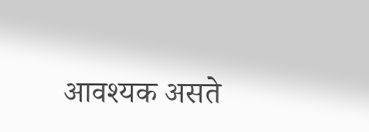आवश्यक असते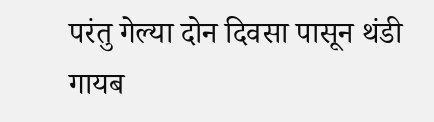परंतु गेल्या दोन दिवसा पासून थंडी गायब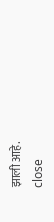झाली आहे.
close